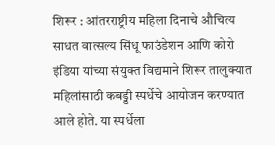शिरूर : आंतरराष्ट्रीय महिला दिनाचे औचित्य साधत वात्सल्य सिंधू फाउंडेशन आणि कोरो इंडिया यांच्या संयुक्त विद्यमाने शिरूर तालुक्यात महिलांसाठी कबड्डी स्पर्धेचे आयोजन करण्यात आले होते. या स्पर्धेला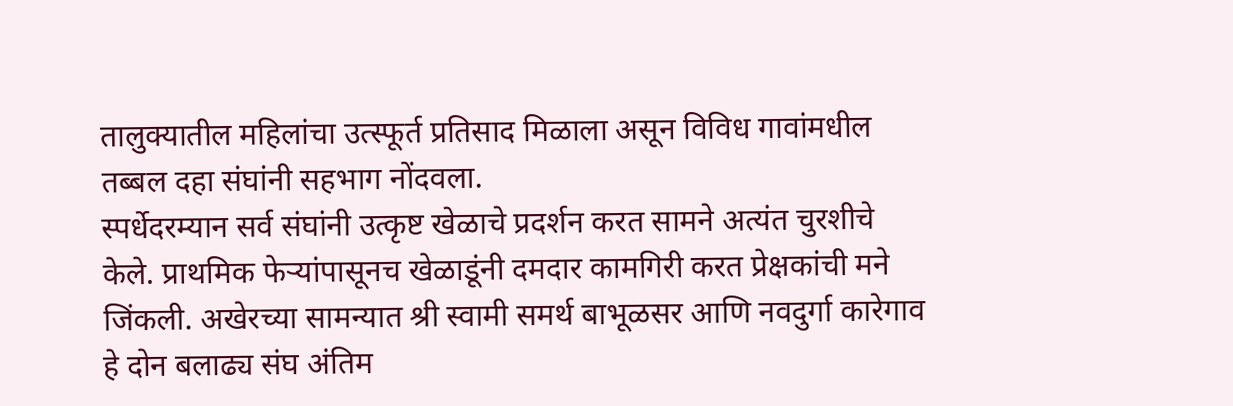तालुक्यातील महिलांचा उत्स्फूर्त प्रतिसाद मिळाला असून विविध गावांमधील तब्बल दहा संघांनी सहभाग नोंदवला.
स्पर्धेदरम्यान सर्व संघांनी उत्कृष्ट खेळाचे प्रदर्शन करत सामने अत्यंत चुरशीचे केले. प्राथमिक फेऱ्यांपासूनच खेळाडूंनी दमदार कामगिरी करत प्रेक्षकांची मने जिंकली. अखेरच्या सामन्यात श्री स्वामी समर्थ बाभूळसर आणि नवदुर्गा कारेगाव हे दोन बलाढ्य संघ अंतिम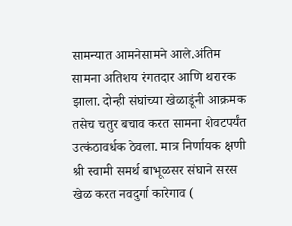सामन्यात आमनेसामने आले.अंतिम सामना अतिशय रंगतदार आणि थरारक झाला. दोन्ही संघांच्या खेळाडूंनी आक्रमक तसेच चतुर बचाव करत सामना शेवटपर्यंत उत्कंठावर्धक ठेवला. मात्र निर्णायक क्षणी श्री स्वामी समर्थ बाभूळसर संघाने सरस खेळ करत नवदुर्गा कारेगाव (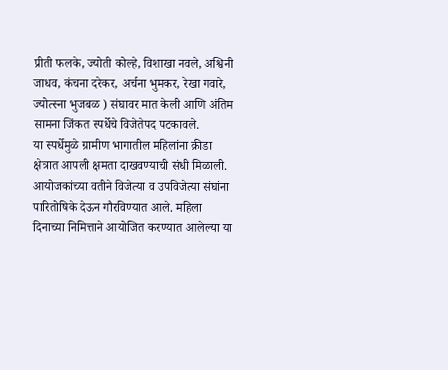प्रीती फलके, ज्योती कोल्हे, विशाखा नवले, अश्विनी जाधव, कंचना दरेकर, अर्चना भुमकर, रेखा गवारे, ज्योत्स्ना भुजबळ ) संघावर मात केली आणि अंतिम सामना जिंकत स्पर्धेचे विजेतेपद पटकावले.
या स्पर्धेमुळे ग्रामीण भागातील महिलांना क्रीडा क्षेत्रात आपली क्षमता दाखवण्याची संधी मिळाली. आयोजकांच्या वतीने विजेत्या व उपविजेत्या संघांना पारितोषिके देऊन गौरविण्यात आले. महिला दिनाच्या निमित्ताने आयोजित करण्यात आलेल्या या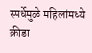स्पर्धेमुळे महिलांमध्ये क्रीडा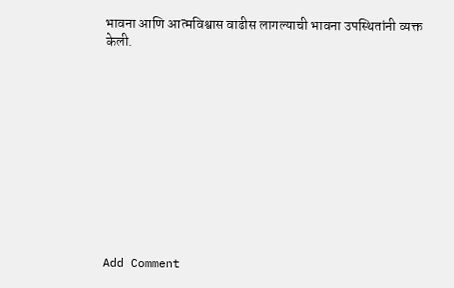भावना आणि आत्मविश्वास वाढीस लागल्याची भावना उपस्थितांनी व्यक्त केली.











Add Comment